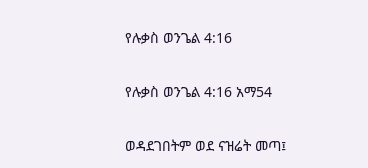የሉቃስ ወንጌል 4:16

የሉቃስ ወንጌል 4:16 አማ54

ወዳደገበትም ወደ ናዝሬት መጣ፤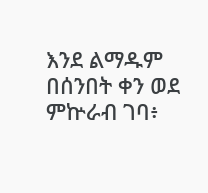እንደ ልማዱም በሰንበት ቀን ወደ ምኵራብ ገባ፥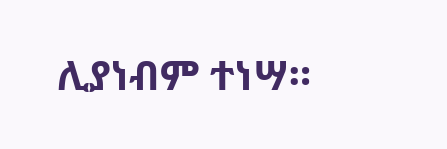ሊያነብም ተነሣ።